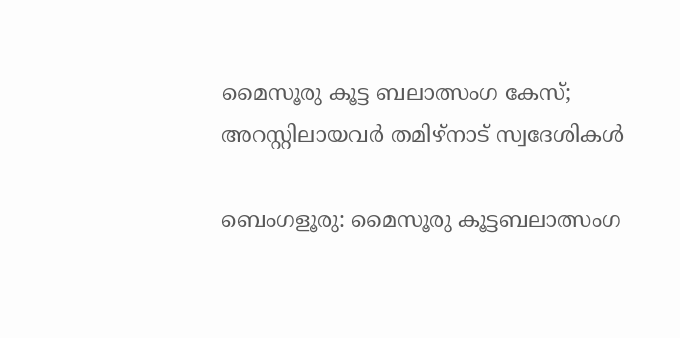മൈസൂരു കൂട്ട ബലാത്സംഗ കേസ്; അറസ്റ്റിലായവർ തമിഴ്നാട് സ്വദേശികൾ

ബെംഗളൂരു: മൈസൂരു കൂട്ടബലാത്സംഗ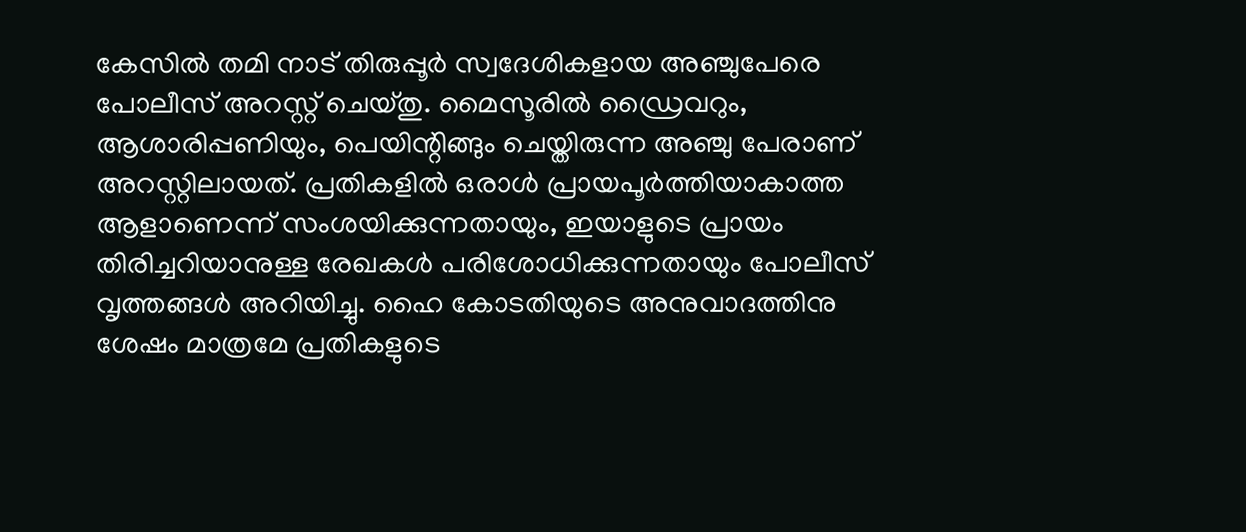കേസില്‍ തമി നാട് തിരുപ്പൂർ സ്വദേശികളായ അഞ്ചുപേരെ പോലീസ് അറസ്റ്റ് ചെയ്തു. മൈസൂരിൽ ഡ്രൈവറും, ആശാരിപ്പണിയും, പെയിന്റിങ്ങും ചെയ്തിരുന്ന അഞ്ചു പേരാണ് അറസ്റ്റിലായത്. പ്രതികളില്‍ ഒരാള്‍ പ്രായപൂര്‍ത്തിയാകാത്ത ആളാണെന്ന് സംശയിക്കുന്നതായും, ഇയാളുടെ പ്രായം തിരിച്ചറിയാനുള്ള രേഖകൾ പരിശോധിക്കുന്നതായും പോലീസ് വൃത്തങ്ങൾ അറിയിച്ചു. ഹൈ കോടതിയുടെ അനുവാദത്തിനു ശേഷം മാത്രമേ പ്രതികളുടെ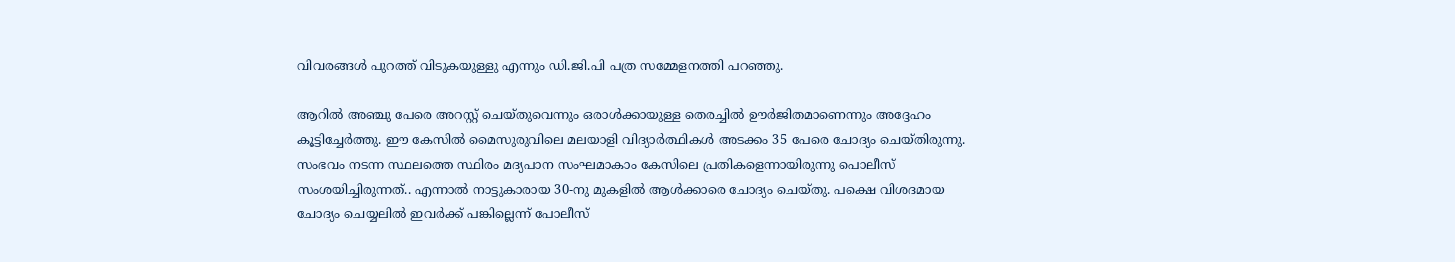വിവരങ്ങൾ പുറത്ത് വിടുകയുള്ളു എന്നും ഡി.ജി.പി പത്ര സമ്മേളനത്തി പറഞ്ഞു.

ആറിൽ അഞ്ചു പേരെ അറസ്റ്റ് ചെയ്തുവെന്നും ഒരാള്‍ക്കായുള്ള തെരച്ചില്‍ ഊർജിതമാണെന്നും അദ്ദേഹം കൂട്ടിച്ചേർത്തു. ഈ കേസില്‍ മൈസുരുവിലെ മലയാളി വിദ്യാർത്ഥികൾ അടക്കം 35 പേരെ ചോദ്യം ചെയ്തിരുന്നു. സംഭവം നടന്ന സ്ഥലത്തെ സ്ഥിരം മദ്യപാന സംഘമാകാം കേസിലെ പ്രതികളെന്നായിരുന്നു പൊലീസ് സംശയിച്ചിരുന്നത്.. എന്നാൽ നാട്ടുകാരായ 30-നു മുകളിൽ ആൾക്കാരെ ചോദ്യം ചെയ്തു. പക്ഷെ വിശദമായ ചോദ്യം ചെയ്യലില്‍ ഇവര്‍ക്ക് പങ്കില്ലെന്ന് പോലീസ്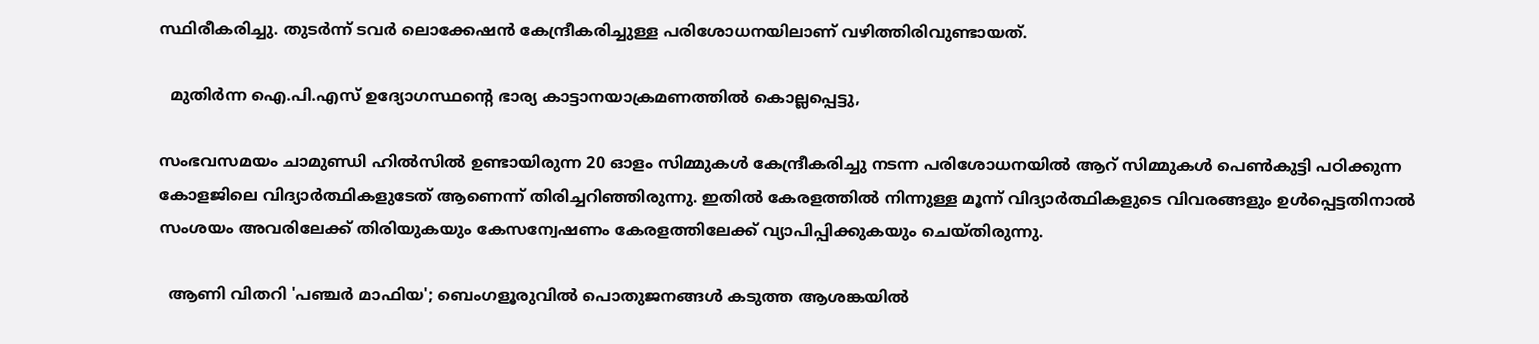സ്ഥിരീകരിച്ചു. തുടർന്ന് ടവര്‍ ലൊക്കേഷന്‍ കേന്ദ്രീകരിച്ചുള്ള പരിശോധനയിലാണ് വഴിത്തിരിവുണ്ടായത്.

  മുതിർന്ന ഐ.പി.എസ് ഉദ്യോഗസ്ഥന്റെ ഭാര്യ കാട്ടാനയാക്രമണത്തിൽ കൊല്ലപ്പെട്ടു,

സംഭവസമയം ചാമുണ്ഡി ഹിൽസിൽ ഉണ്ടായിരുന്ന 20 ഓളം സിമ്മുകള്‍ കേന്ദ്രീകരിച്ചു നടന്ന പരിശോധനയിൽ ആറ് സിമ്മുകള്‍ പെണ്‍കുട്ടി പഠിക്കുന്ന കോളജിലെ വിദ്യാര്‍ത്ഥികളുടേത് ആണെന്ന് തിരിച്ചറിഞ്ഞിരുന്നു. ഇതില്‍ കേരളത്തിൽ നിന്നുള്ള മൂന്ന് വിദ്യാർത്ഥികളുടെ വിവരങ്ങളും ഉൾപ്പെട്ടതിനാൽ സംശയം അവരിലേക്ക്‌ തിരിയുകയും കേസന്വേഷണം കേരളത്തിലേക്ക് വ്യാപിപ്പിക്കുകയും ചെയ്തിരുന്നു.

  ആണി വിതറി 'പഞ്ചർ മാഫിയ'; ബെംഗളൂരുവിൽ പൊതുജനങ്ങൾ കടുത്ത ആശങ്കയിൽ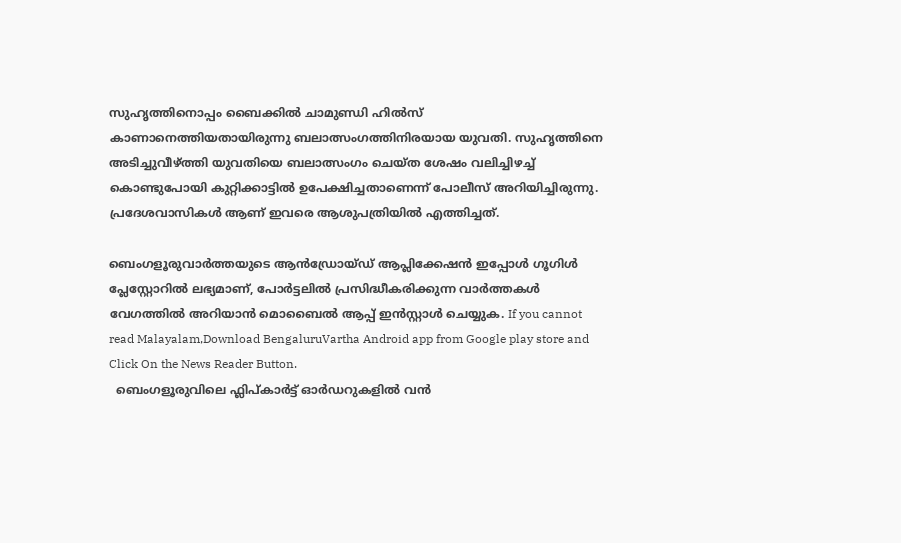സുഹൃത്തിനൊപ്പം ബൈക്കിൽ ചാമുണ്ഡി ഹിൽസ് കാണാനെത്തിയതായിരുന്നു ബലാത്സംഗത്തിനിരയായ യുവതി. സുഹൃത്തിനെ അടിച്ചുവീഴ്ത്തി യുവതിയെ ബലാത്സംഗം ചെയ്ത ശേഷം വലിച്ചിഴച്ച് കൊണ്ടുപോയി കുറ്റിക്കാട്ടിൽ ഉപേക്ഷിച്ചതാണെന്ന് പോലീസ് അറിയിച്ചിരുന്നു. പ്രദേശവാസികൾ ആണ് ഇവരെ ആശുപത്രിയിൽ എത്തിച്ചത്.

ബെംഗളൂരുവാർത്തയുടെ ആൻഡ്രോയ്ഡ് ആപ്ലിക്കേഷൻ ഇപ്പോൾ ഗൂഗിൾ പ്ലേസ്റ്റോറിൽ ലഭ്യമാണ്, പോർട്ടലിൽ പ്രസിദ്ധീകരിക്കുന്ന വാർത്തകൾ വേഗത്തിൽ അറിയാൻ മൊബൈൽ ആപ്പ് ഇൻസ്റ്റാൾ ചെയ്യുക. If you cannot read Malayalam,Download BengaluruVartha Android app from Google play store and Click On the News Reader Button.
  ബെംഗളൂരുവിലെ ഫ്ലിപ്കാർട്ട് ഓർഡറുകളിൽ വൻ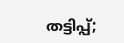തട്ടിപ്പ്;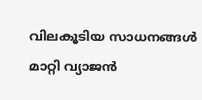വിലകൂടിയ സാധനങ്ങൾ മാറ്റി വ്യാജൻ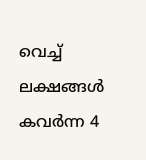വെച്ച് ലക്ഷങ്ങൾ കവർന്ന 4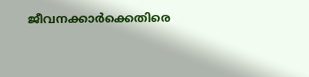ജീവനക്കാർക്കെതിരെ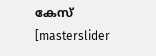കേസ്
[masterslider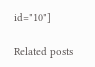id="10"]

Related posts